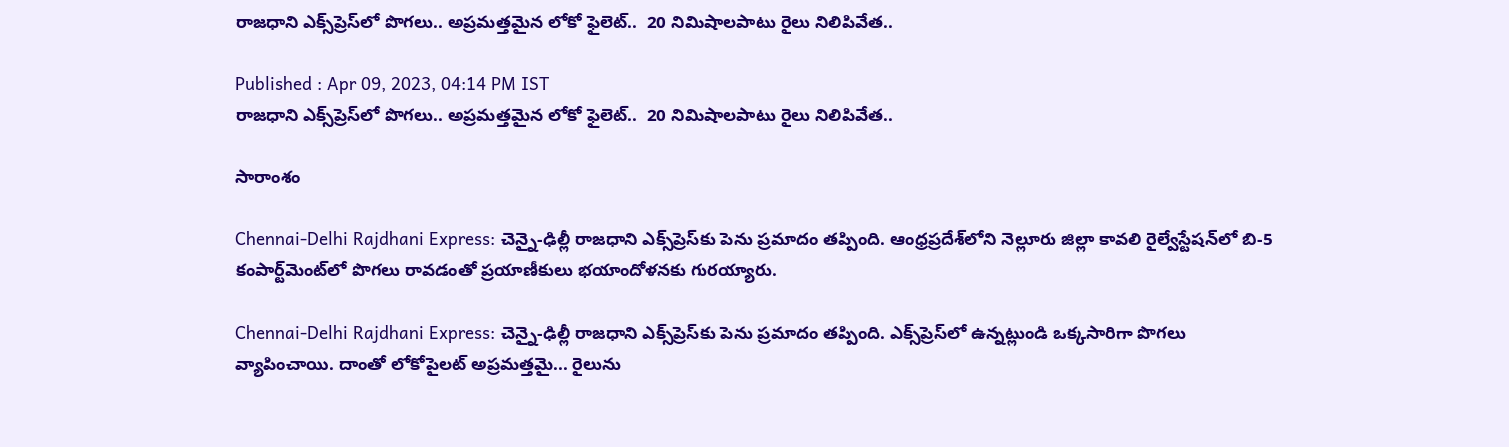రాజధాని ఎక్స్‌ప్రెస్‌లో పొగలు.. అప్రమత్తమైన లోకో ఫైలెట్..  20 నిమిషాలపాటు రైలు నిలిపివేత..

Published : Apr 09, 2023, 04:14 PM IST
రాజధాని ఎక్స్‌ప్రెస్‌లో పొగలు.. అప్రమత్తమైన లోకో ఫైలెట్..  20 నిమిషాలపాటు రైలు నిలిపివేత..

సారాంశం

Chennai-Delhi Rajdhani Express: చెన్నై-ఢిల్లీ రాజధాని ఎక్స్‌ప్రెస్‌కు పెను ప్రమాదం తప్పింది. ఆంధ్రప్రదేశ్‌లోని నెల్లూరు జిల్లా కావలి రైల్వేస్టేషన్‌లో బి-5 కంపార్ట్‌మెంట్‌లో పొగలు రావడంతో ప్రయాణీకులు భయాందోళనకు గురయ్యారు.

Chennai-Delhi Rajdhani Express: చెన్నై-ఢిల్లీ రాజధాని ఎక్స్‌ప్రెస్‌కు పెను ప్రమాదం తప్పింది. ఎక్స్‌ప్రెస్‌లో ఉన్నట్లుండి ఒక్కసారిగా పొగలు వ్యాపించాయి. దాంతో లోకోపైలట్ అప్రమత్తమై... రైలును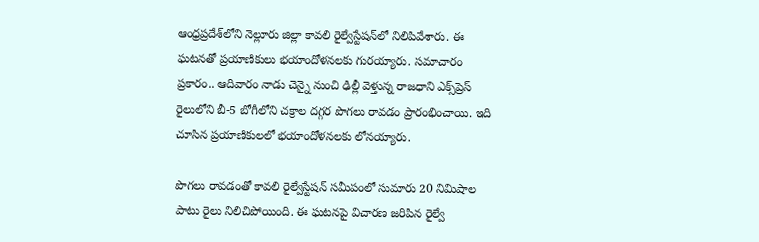ఆంధ్రప్రదేశ్‌లోని నెల్లూరు జిల్లా కావలి రైల్వేస్టేషన్‌లో నిలిపివేశారు. ఈ ఘటనతో ప్రయాణికులు భయాందోళనలకు గురయ్యారు. సమాచారం ప్రకారం.. ఆదివారం నాడు చెన్నై నుంచి ఢిల్లీ వెళ్తున్న రాజధాని ఎక్స్‌ప్రెస్ రైలులోని బీ-5 బోగీలోని చక్రాల దగ్గర పొగలు రావడం ప్రారంభించాయి. ఇది చూసిన ప్రయాణికులలో భయాందోళనలకు లోనయ్యారు.

పొగలు రావడంతో కావలి రైల్వేస్టేషన్‌ సమీపంలో సుమారు 20 నిమిషాల పాటు రైలు నిలిచిపోయింది. ఈ ఘటనపై విచారణ జరిపిన రైల్వే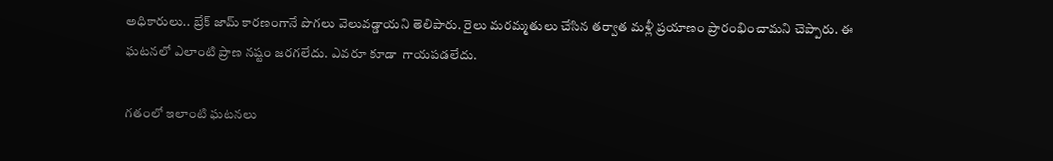అధికారులు.. బ్రేక్ జామ్ కారణంగానే పొగలు వెలువడ్డాయని తెలిపారు. రైలు మరమ్మతులు చేసిన తర్వాత మళ్లీ ప్రయాణం ప్రారంభించామని చెప్పారు. ఈ ఘటనలో ఎలాంటి ప్రాణ నష్టం జరగలేదు. ఎవరూ కూడా  గాయపడలేదు.

గతంలో ఇలాంటి ఘటనలు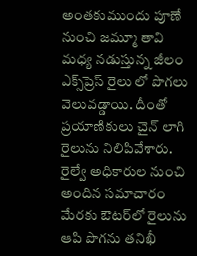అంతకుముందు పూణే నుంచి జమ్మూ తావి మధ్య నడుస్తున్న జీలం ఎక్స్‌ప్రెస్ రైలు లో పొగలు వెలువడ్డాయి. దీంతో ప్రయాణికులు చైన్‌ లాగి రైలును నిలిపివేశారు. రైల్వే అధికారుల నుంచి అందిన సమాచారం మేరకు ఔటర్‌లో రైలును ఆపి పొగను తనిఖీ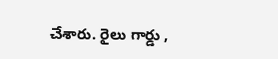చేశారు. రైలు గార్డు ,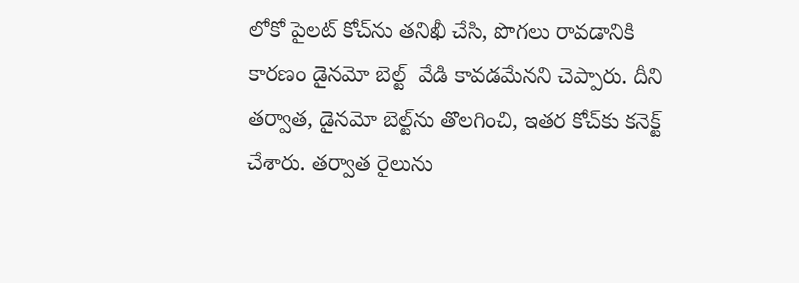లోకో పైలట్ కోచ్‌ను తనిఖీ చేసి, పొగలు రావడానికి కారణం డైనమో బెల్ట్  వేడి కావడమేనని చెప్పారు. దీని తర్వాత, డైనమో బెల్ట్‌ను తొలగించి, ఇతర కోచ్‌కు కనెక్ట్ చేశారు. తర్వాత రైలును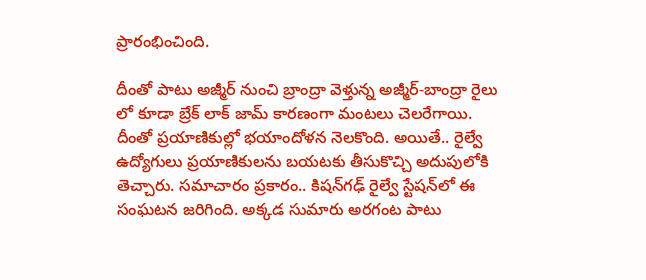ప్రారంభించింది.

దీంతో పాటు అజ్మీర్ నుంచి బ్రాంద్రా వెళ్తున్న అజ్మీర్-బాంద్రా రైలు లో కూడా బ్రేక్ లాక్ జామ్ కారణంగా మంటలు చెలరేగాయి. దీంతో ప్రయాణికుల్లో భయాందోళన నెలకొంది. అయితే.. రైల్వే ఉద్యోగులు ప్రయాణికులను బయటకు తీసుకొచ్చి అదుపులోకి తెచ్చారు. సమాచారం ప్రకారం.. కిషన్‌గఢ్ రైల్వే స్టేషన్‌లో ఈ సంఘటన జరిగింది. అక్కడ సుమారు అరగంట పాటు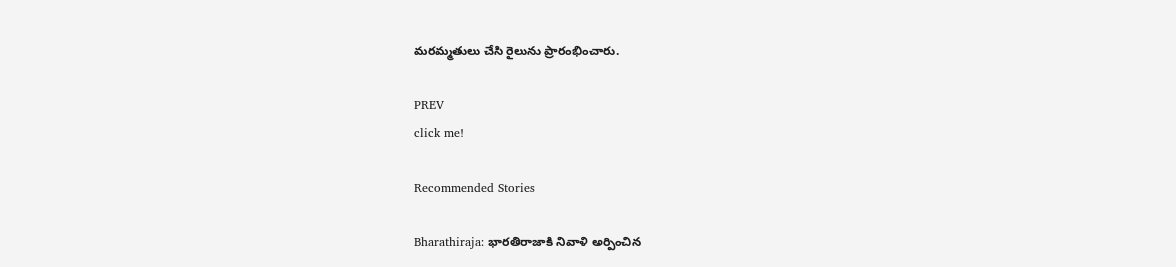మరమ్మతులు చేసి రైలును ప్రారంభించారు.

PREV
click me!

Recommended Stories

Bharathiraja: భారతిరాజాకి నివాళి అర్పించిన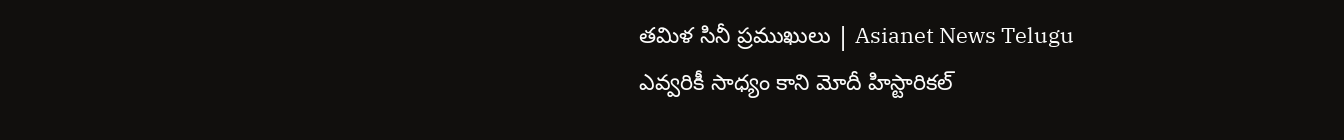తమిళ సినీ ప్రముఖులు | Asianet News Telugu
ఎవ్వరికీ సాధ్యం కాని మోదీ హిస్టారికల్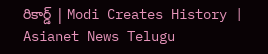రికార్డ్ | Modi Creates History | Asianet News Telugu